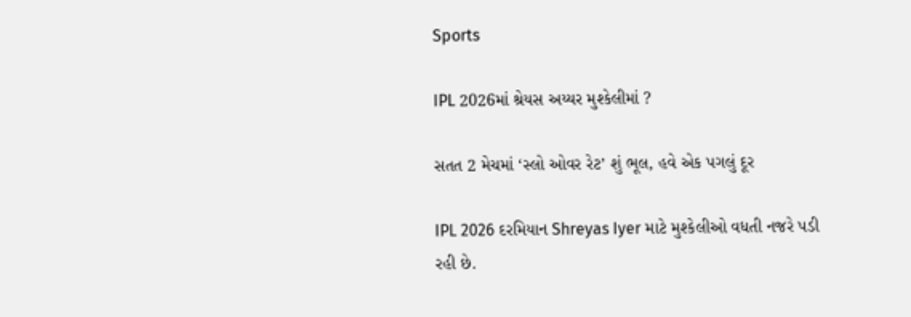Sports

IPL 2026માં શ્રેયસ અય્યર મુશ્કેલીમાં ?

સતત 2 મેચમાં ‘સ્લો ઓવર રેટ’ શું ભૂલ, હવે એક પગલું દૂર

IPL 2026 દરમિયાન Shreyas Iyer માટે મુશ્કેલીઓ વધતી નજરે પડી રહી છે.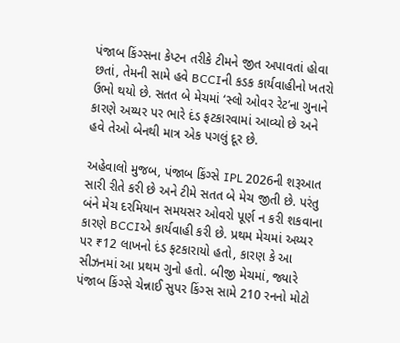પંજાબ કિંગ્સના કેપ્ટન તરીકે ટીમને જીત અપાવતાં હોવા છતાં, તેમની સામે હવે BCCIની કડક કાર્યવાહીનો ખતરો ઉભો થયો છે. સતત બે મેચમાં ‘સ્લો ઓવર રેટ’ના ગુનાને કારણે અય્યર પર ભારે દંડ ફટકારવામાં આવ્યો છે અને હવે તેઓ બેનથી માત્ર એક પગલું દૂર છે.

અહેવાલો મુજબ, પંજાબ કિંગ્સે IPL 2026ની શરૂઆત સારી રીતે કરી છે અને ટીમે સતત બે મેચ જીતી છે. પરંતુ બંને મેચ દરમિયાન સમયસર ઓવરો પૂર્ણ ન કરી શકવાના કારણે BCCIએ કાર્યવાહી કરી છે. પ્રથમ મેચમાં અય્યર પર ₹12 લાખનો દંડ ફટકારાયો હતો, કારણ કે આ સીઝનમાં આ પ્રથમ ગુનો હતો. બીજી મેચમાં, જ્યારે પંજાબ કિંગ્સે ચેન્નાઈ સુપર કિંગ્સ સામે 210 રનનો મોટો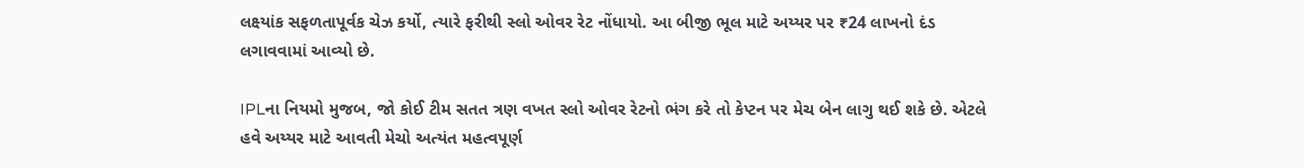લક્ષ્યાંક સફળતાપૂર્વક ચેઝ કર્યો, ત્યારે ફરીથી સ્લો ઓવર રેટ નોંધાયો. આ બીજી ભૂલ માટે અય્યર પર ₹24 લાખનો દંડ લગાવવામાં આવ્યો છે.

IPLના નિયમો મુજબ, જો કોઈ ટીમ સતત ત્રણ વખત સ્લો ઓવર રેટનો ભંગ કરે તો કેપ્ટન પર મેચ બેન લાગુ થઈ શકે છે. એટલે હવે અય્યર માટે આવતી મેચો અત્યંત મહત્વપૂર્ણ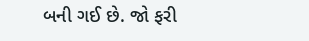બની ગઈ છે. જો ફરી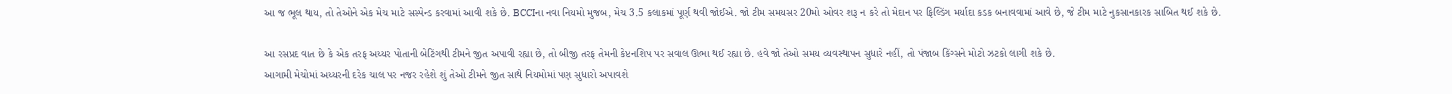આ જ ભૂલ થાય, તો તેઓને એક મેચ માટે સસ્પેન્ડ કરવામાં આવી શકે છે. BCCIના નવા નિયમો મુજબ, મેચ 3.5 કલાકમાં પૂર્ણ થવી જોઈએ. જો ટીમ સમયસર 20મો ઓવર શરૂ ન કરે તો મેદાન પર ફિલ્ડિંગ મર્યાદા કડક બનાવવામાં આવે છે, જે ટીમ માટે નુકસાનકારક સાબિત થઈ શકે છે.

આ રસપ્રદ વાત છે કે એક તરફ અય્યર પોતાની બેટિંગથી ટીમને જીત અપાવી રહ્યા છે, તો બીજી તરફ તેમની કેપ્ટનશિપ પર સવાલ ઊભા થઈ રહ્યા છે. હવે જો તેઓ સમય વ્યવસ્થાપન સુધારે નહીં, તો પંજાબ કિંગ્સને મોટો ઝટકો લાગી શકે છે.
આગામી મેચોમાં અય્યરની દરેક ચાલ પર નજર રહેશે શું તેઓ ટીમને જીત સાથે નિયમોમાં પણ સુધારો અપાવશે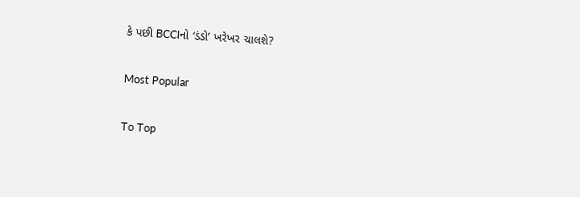કે પછી BCCIનો ‘ડંડો’ ખરેખર ચાલશે?

Most Popular

To Top